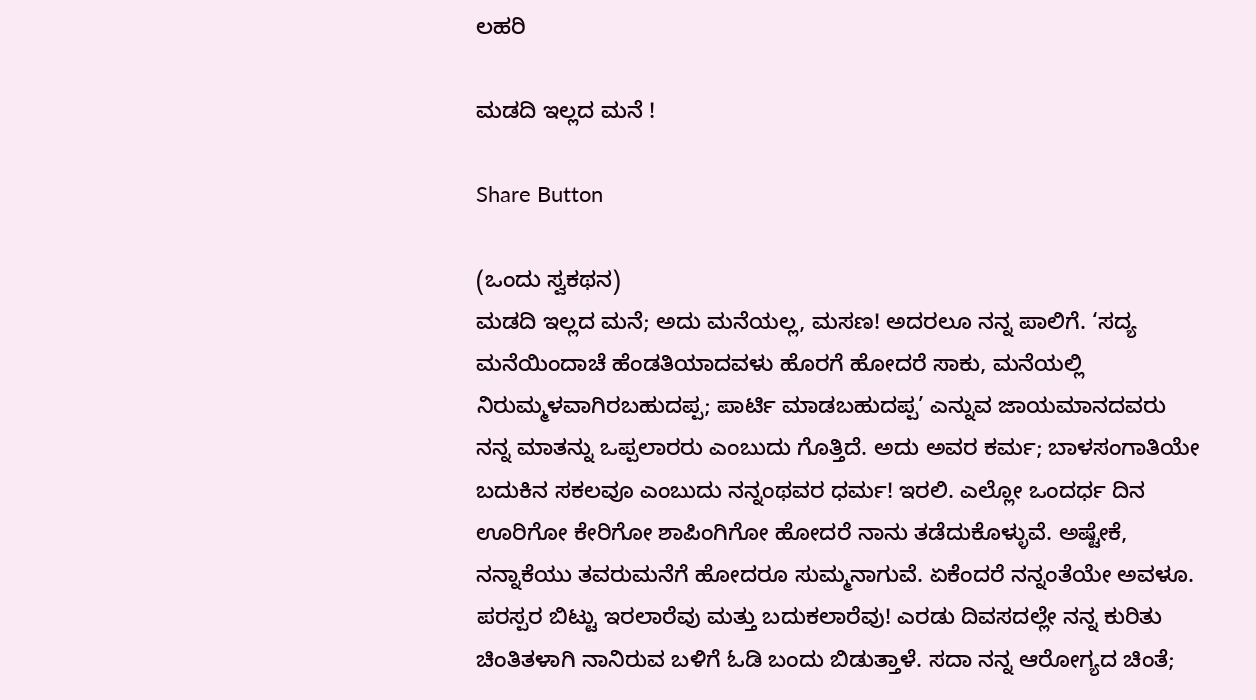ಲಹರಿ

ಮಡದಿ ಇಲ್ಲದ ಮನೆ !

Share Button

(ಒಂದು ಸ್ವಕಥನ)
ಮಡದಿ ಇಲ್ಲದ ಮನೆ; ಅದು ಮನೆಯಲ್ಲ, ಮಸಣ! ಅದರಲೂ ನನ್ನ ಪಾಲಿಗೆ. ‘ಸದ್ಯ ಮನೆಯಿಂದಾಚೆ ಹೆಂಡತಿಯಾದವಳು ಹೊರಗೆ ಹೋದರೆ ಸಾಕು, ಮನೆಯಲ್ಲಿ ನಿರುಮ್ಮಳವಾಗಿರಬಹುದಪ್ಪ; ಪಾರ್ಟಿ ಮಾಡಬಹುದಪ್ಪ’ ಎನ್ನುವ ಜಾಯಮಾನದವರು ನನ್ನ ಮಾತನ್ನು ಒಪ್ಪಲಾರರು ಎಂಬುದು ಗೊತ್ತಿದೆ. ಅದು ಅವರ ಕರ್ಮ; ಬಾಳಸಂಗಾತಿಯೇ ಬದುಕಿನ ಸಕಲವೂ ಎಂಬುದು ನನ್ನಂಥವರ ಧರ್ಮ! ಇರಲಿ. ಎಲ್ಲೋ ಒಂದರ್ಧ ದಿನ ಊರಿಗೋ ಕೇರಿಗೋ ಶಾಪಿಂಗಿಗೋ ಹೋದರೆ ನಾನು ತಡೆದುಕೊಳ್ಳುವೆ. ಅಷ್ಟೇಕೆ, ನನ್ನಾಕೆಯು ತವರುಮನೆಗೆ ಹೋದರೂ ಸುಮ್ಮನಾಗುವೆ. ಏಕೆಂದರೆ ನನ್ನಂತೆಯೇ ಅವಳೂ. ಪರಸ್ಪರ ಬಿಟ್ಟು ಇರಲಾರೆವು ಮತ್ತು ಬದುಕಲಾರೆವು! ಎರಡು ದಿವಸದಲ್ಲೇ ನನ್ನ ಕುರಿತು ಚಿಂತಿತಳಾಗಿ ನಾನಿರುವ ಬಳಿಗೆ ಓಡಿ ಬಂದು ಬಿಡುತ್ತಾಳೆ. ಸದಾ ನನ್ನ ಆರೋಗ್ಯದ ಚಿಂತೆ;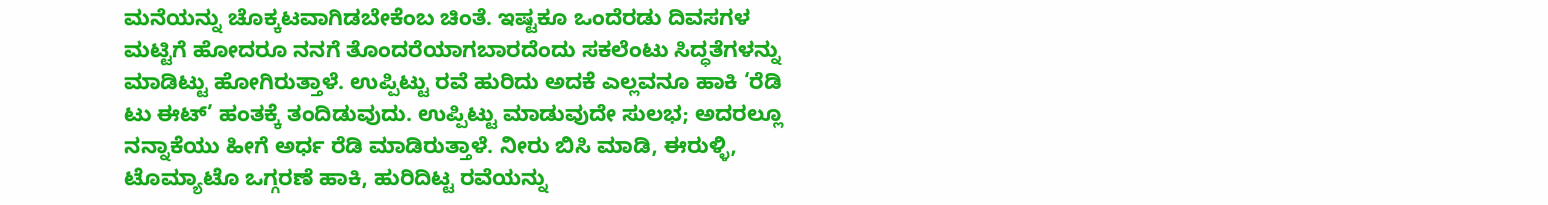ಮನೆಯನ್ನು ಚೊಕ್ಕಟವಾಗಿಡಬೇಕೆಂಬ ಚಿಂತೆ. ಇಷ್ಟಕೂ ಒಂದೆರಡು ದಿವಸಗಳ ಮಟ್ಟಿಗೆ ಹೋದರೂ ನನಗೆ ತೊಂದರೆಯಾಗಬಾರದೆಂದು ಸಕಲೆಂಟು ಸಿದ್ಧತೆಗಳನ್ನು ಮಾಡಿಟ್ಟು ಹೋಗಿರುತ್ತಾಳೆ. ಉಪ್ಪಿಟ್ಟು ರವೆ ಹುರಿದು ಅದಕೆ ಎಲ್ಲವನೂ ಹಾಕಿ ‘ರೆಡಿ ಟು ಈಟ್’ ಹಂತಕ್ಕೆ ತಂದಿಡುವುದು. ಉಪ್ಪಿಟ್ಟು ಮಾಡುವುದೇ ಸುಲಭ; ಅದರಲ್ಲೂ ನನ್ನಾಕೆಯು ಹೀಗೆ ಅರ್ಧ ರೆಡಿ ಮಾಡಿರುತ್ತಾಳೆ. ನೀರು ಬಿಸಿ ಮಾಡಿ, ಈರುಳ್ಳಿ, ಟೊಮ್ಯಾಟೊ ಒಗ್ಗರಣೆ ಹಾಕಿ, ಹುರಿದಿಟ್ಟ ರವೆಯನ್ನು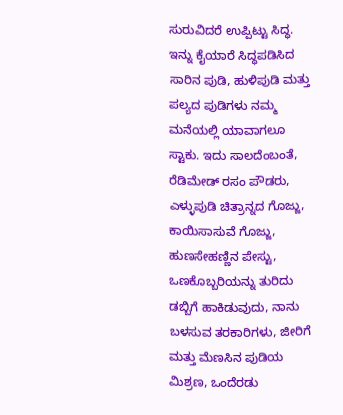ಸುರುವಿದರೆ ಉಪ್ಪಿಟ್ಟು ಸಿದ್ಧ. ಇನ್ನು ಕೈಯಾರೆ ಸಿದ್ಧಪಡಿಸಿದ ಸಾರಿನ ಪುಡಿ, ಹುಳಿಪುಡಿ ಮತ್ತು ಪಲ್ಯದ ಪುಡಿಗಳು ನಮ್ಮ ಮನೆಯಲ್ಲಿ ಯಾವಾಗಲೂ ಸ್ಟಾಕು. ಇದು ಸಾಲದೆಂಬಂತೆ, ರೆಡಿಮೇಡ್ ರಸಂ ಪೌಡರು, ಎಳ್ಳುಪುಡಿ ಚಿತ್ರಾನ್ನದ ಗೊಜ್ಜು, ಕಾಯಿಸಾಸುವೆ ಗೊಜ್ಜು, ಹುಣಸೇಹಣ್ಣಿನ ಪೇಸ್ಟು, ಒಣಕೊಬ್ಬರಿಯನ್ನು ತುರಿದು ಡಬ್ಬಿಗೆ ಹಾಕಿಡುವುದು, ನಾನು ಬಳಸುವ ತರಕಾರಿಗಳು, ಜೀರಿಗೆ ಮತ್ತು ಮೆಣಸಿನ ಪುಡಿಯ ಮಿಶ್ರಣ, ಒಂದೆರಡು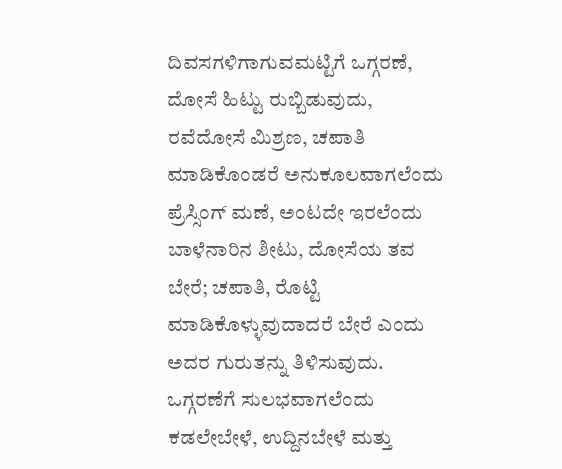ದಿವಸಗಳಿಗಾಗುವಮಟ್ಟಿಗೆ ಒಗ್ಗರಣೆ, ದೋಸೆ ಹಿಟ್ಟು ರುಬ್ಬಿಡುವುದು, ರವೆದೋಸೆ ಮಿಶ್ರಣ, ಚಪಾತಿ ಮಾಡಿಕೊಂಡರೆ ಅನುಕೂಲವಾಗಲೆಂದು ಪ್ರೆಸ್ಸಿಂಗ್ ಮಣೆ, ಅಂಟದೇ ಇರಲೆಂದು ಬಾಳೆನಾರಿನ ಶೀಟು, ದೋಸೆಯ ತವ ಬೇರೆ; ಚಪಾತಿ, ರೊಟ್ಟಿ ಮಾಡಿಕೊಳ್ಳುವುದಾದರೆ ಬೇರೆ ಎಂದು ಅದರ ಗುರುತನ್ನು ತಿಳಿಸುವುದು. ಒಗ್ಗರಣೆಗೆ ಸುಲಭವಾಗಲೆಂದು ಕಡಲೇಬೇಳೆ, ಉದ್ದಿನಬೇಳೆ ಮತ್ತು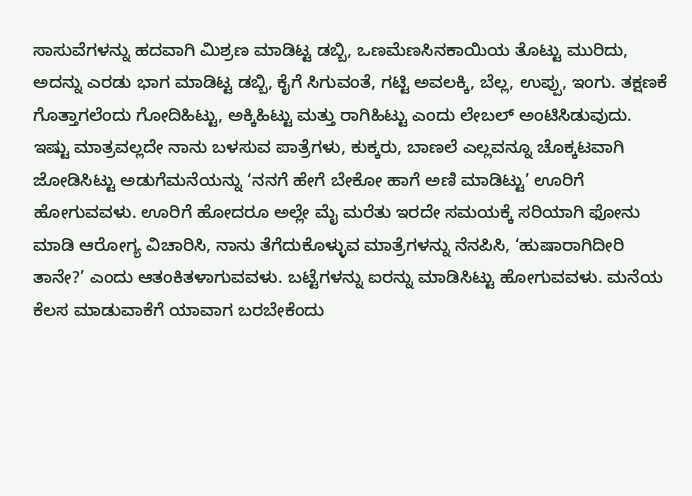ಸಾಸುವೆಗಳನ್ನು ಹದವಾಗಿ ಮಿಶ್ರಣ ಮಾಡಿಟ್ಟ ಡಬ್ಬಿ, ಒಣಮೆಣಸಿನಕಾಯಿಯ ತೊಟ್ಟು ಮುರಿದು, ಅದನ್ನು ಎರಡು ಭಾಗ ಮಾಡಿಟ್ಟ ಡಬ್ಬಿ, ಕೈಗೆ ಸಿಗುವಂತೆ, ಗಟ್ಟಿ ಅವಲಕ್ಕಿ, ಬೆಲ್ಲ, ಉಪ್ಪು, ಇಂಗು. ತಕ್ಷಣಕೆ ಗೊತ್ತಾಗಲೆಂದು ಗೋದಿಹಿಟ್ಟು, ಅಕ್ಕಿಹಿಟ್ಟು ಮತ್ತು ರಾಗಿಹಿಟ್ಟು ಎಂದು ಲೇಬಲ್ ಅಂಟಿಸಿಡುವುದು. ಇಷ್ಟು ಮಾತ್ರವಲ್ಲದೇ ನಾನು ಬಳಸುವ ಪಾತ್ರೆಗಳು, ಕುಕ್ಕರು, ಬಾಣಲೆ ಎಲ್ಲವನ್ನೂ ಚೊಕ್ಕಟವಾಗಿ ಜೋಡಿಸಿಟ್ಟು ಅಡುಗೆಮನೆಯನ್ನು ‘ನನಗೆ ಹೇಗೆ ಬೇಕೋ ಹಾಗೆ ಅಣಿ ಮಾಡಿಟ್ಟು’ ಊರಿಗೆ ಹೋಗುವವಳು. ಊರಿಗೆ ಹೋದರೂ ಅಲ್ಲೇ ಮೈ ಮರೆತು ಇರದೇ ಸಮಯಕ್ಕೆ ಸರಿಯಾಗಿ ಫೋನು ಮಾಡಿ ಆರೋಗ್ಯ ವಿಚಾರಿಸಿ, ನಾನು ತೆಗೆದುಕೊಳ್ಳುವ ಮಾತ್ರೆಗಳನ್ನು ನೆನಪಿಸಿ, ‘ಹುಷಾರಾಗಿದೀರಿ ತಾನೇ?’ ಎಂದು ಆತಂಕಿತಳಾಗುವವಳು. ಬಟ್ಟೆಗಳನ್ನು ಐರನ್ನು ಮಾಡಿಸಿಟ್ಟು ಹೋಗುವವಳು. ಮನೆಯ ಕೆಲಸ ಮಾಡುವಾಕೆಗೆ ಯಾವಾಗ ಬರಬೇಕೆಂದು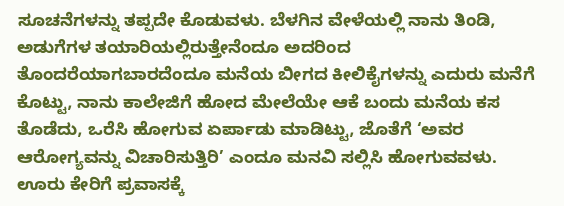ಸೂಚನೆಗಳನ್ನು ತಪ್ಪದೇ ಕೊಡುವಳು. ಬೆಳಗಿನ ವೇಳೆಯಲ್ಲಿ ನಾನು ತಿಂಡಿ, ಅಡುಗೆಗಳ ತಯಾರಿಯಲ್ಲಿರುತ್ತೇನೆಂದೂ ಅದರಿಂದ ತೊಂದರೆಯಾಗಬಾರದೆಂದೂ ಮನೆಯ ಬೀಗದ ಕೀಲಿಕೈಗಳನ್ನು ಎದುರು ಮನೆಗೆ ಕೊಟ್ಟು, ನಾನು ಕಾಲೇಜಿಗೆ ಹೋದ ಮೇಲೆಯೇ ಆಕೆ ಬಂದು ಮನೆಯ ಕಸ ತೊಡೆದು, ಒರೆಸಿ ಹೋಗುವ ಏರ್ಪಾಡು ಮಾಡಿಟ್ಟು, ಜೊತೆಗೆ ‘ಅವರ ಆರೋಗ್ಯವನ್ನು ವಿಚಾರಿಸುತ್ತಿರಿ’ ಎಂದೂ ಮನವಿ ಸಲ್ಲಿಸಿ ಹೋಗುವವಳು. ಊರು ಕೇರಿಗೆ ಪ್ರವಾಸಕ್ಕೆ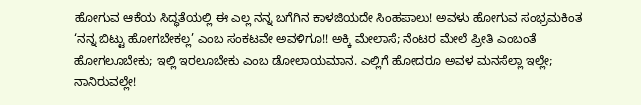ಹೋಗುವ ಆಕೆಯ ಸಿದ್ಧತೆಯಲ್ಲಿ ಈ ಎಲ್ಲ ನನ್ನ ಬಗೆಗಿನ ಕಾಳಜಿಯದೇ ಸಿಂಹಪಾಲು! ಅವಳು ಹೋಗುವ ಸಂಭ್ರಮಕಿಂತ ‘ನನ್ನ ಬಿಟ್ಟು ಹೋಗಬೇಕಲ್ಲ’ ಎಂಬ ಸಂಕಟವೇ ಅವಳಿಗೂ!! ಅಕ್ಕಿ ಮೇಲಾಸೆ; ನೆಂಟರ ಮೇಲೆ ಪ್ರೀತಿ ಎಂಬಂತೆ ಹೋಗಲೂಬೇಕು; ಇಲ್ಲಿ ಇರಲೂಬೇಕು ಎಂಬ ಡೋಲಾಯಮಾನ. ಎಲ್ಲಿಗೆ ಹೋದರೂ ಅವಳ ಮನಸೆಲ್ಲಾ ಇಲ್ಲೇ; ನಾನಿರುವಲ್ಲೇ!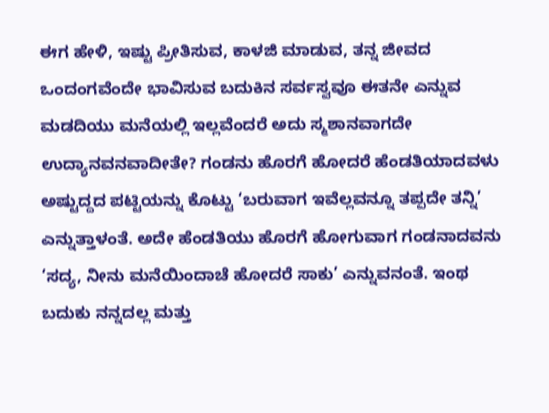ಈಗ ಹೇಳಿ, ಇಷ್ಟು ಪ್ರೀತಿಸುವ, ಕಾಳಜಿ ಮಾಡುವ, ತನ್ನ ಜೀವದ ಒಂದಂಗವೆಂದೇ ಭಾವಿಸುವ ಬದುಕಿನ ಸರ್ವಸ್ವವೂ ಈತನೇ ಎನ್ನುವ ಮಡದಿಯು ಮನೆಯಲ್ಲಿ ಇಲ್ಲವೆಂದರೆ ಅದು ಸ್ಮಶಾನವಾಗದೇ ಉದ್ಯಾನವನವಾದೀತೇ? ಗಂಡನು ಹೊರಗೆ ಹೋದರೆ ಹೆಂಡತಿಯಾದವಳು ಅಷ್ಟುದ್ದದ ಪಟ್ಟಿಯನ್ನು ಕೊಟ್ಟು ‘ಬರುವಾಗ ಇವೆಲ್ಲವನ್ನೂ ತಪ್ಪದೇ ತನ್ನಿ’ ಎನ್ನುತ್ತಾಳಂತೆ. ಅದೇ ಹೆಂಡತಿಯು ಹೊರಗೆ ಹೋಗುವಾಗ ಗಂಡನಾದವನು ‘ಸದ್ಯ, ನೀನು ಮನೆಯಿಂದಾಚೆ ಹೋದರೆ ಸಾಕು’ ಎನ್ನುವನಂತೆ. ಇಂಥ ಬದುಕು ನನ್ನದಲ್ಲ ಮತ್ತು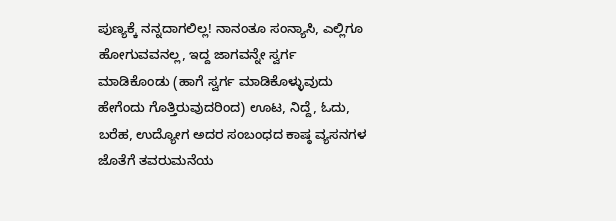ಪುಣ್ಯಕ್ಕೆ ನನ್ನದಾಗಲಿಲ್ಲ! ನಾನಂತೂ ಸಂನ್ಯಾಸಿ, ಎಲ್ಲಿಗೂ ಹೋಗುವವನಲ್ಲ, ಇದ್ದ ಜಾಗವನ್ನೇ ಸ್ವರ್ಗ ಮಾಡಿಕೊಂಡು (ಹಾಗೆ ಸ್ವರ್ಗ ಮಾಡಿಕೊಳ್ಳುವುದು ಹೇಗೆಂದು ಗೊತ್ತಿರುವುದರಿಂದ) ಊಟ, ನಿದ್ದೆ, ಓದು, ಬರೆಹ, ಉದ್ಯೋಗ ಅದರ ಸಂಬಂಧದ ಕಾಷ್ಠ ವ್ಯಸನಗಳ ಜೊತೆಗೆ ತವರುಮನೆಯ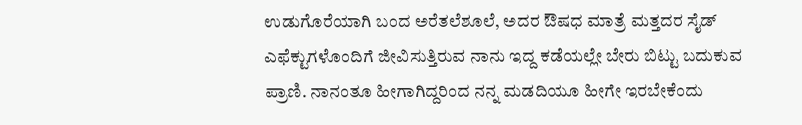ಉಡುಗೊರೆಯಾಗಿ ಬಂದ ಅರೆತಲೆಶೂಲೆ, ಅದರ ಔಷಧ ಮಾತ್ರೆ ಮತ್ತದರ ಸೈಡ್ ಎಫೆಕ್ಟುಗಳೊಂದಿಗೆ ಜೀವಿಸುತ್ತಿರುವ ನಾನು ಇದ್ದ ಕಡೆಯಲ್ಲೇ ಬೇರು ಬಿಟ್ಟು ಬದುಕುವ ಪ್ರಾಣಿ. ನಾನಂತೂ ಹೀಗಾಗಿದ್ದರಿಂದ ನನ್ನ ಮಡದಿಯೂ ಹೀಗೇ ಇರಬೇಕೆಂದು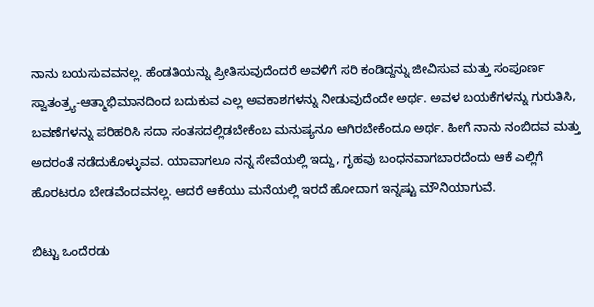ನಾನು ಬಯಸುವವನಲ್ಲ. ಹೆಂಡತಿಯನ್ನು ಪ್ರೀತಿಸುವುದೆಂದರೆ ಅವಳಿಗೆ ಸರಿ ಕಂಡಿದ್ದನ್ನು ಜೀವಿಸುವ ಮತ್ತು ಸಂಪೂರ್ಣ ಸ್ವಾತಂತ್ರ್ಯ-ಆತ್ಮಾಭಿಮಾನದಿಂದ ಬದುಕುವ ಎಲ್ಲ ಅವಕಾಶಗಳನ್ನು ನೀಡುವುದೆಂದೇ ಅರ್ಥ. ಅವಳ ಬಯಕೆಗಳನ್ನು ಗುರುತಿಸಿ, ಬವಣೆಗಳನ್ನು ಪರಿಹರಿಸಿ ಸದಾ ಸಂತಸದಲ್ಲಿಡಬೇಕೆಂಬ ಮನುಷ್ಯನೂ ಆಗಿರಬೇಕೆಂದೂ ಅರ್ಥ. ಹೀಗೆ ನಾನು ನಂಬಿದವ ಮತ್ತು ಅದರಂತೆ ನಡೆದುಕೊಳ್ಳುವವ. ಯಾವಾಗಲೂ ನನ್ನ ಸೇವೆಯಲ್ಲಿ ಇದ್ದು, ಗೃಹವು ಬಂಧನವಾಗಬಾರದೆಂದು ಆಕೆ ಎಲ್ಲಿಗೆ ಹೊರಟರೂ ಬೇಡವೆಂದವನಲ್ಲ. ಆದರೆ ಆಕೆಯು ಮನೆಯಲ್ಲಿ ಇರದೆ ಹೋದಾಗ ಇನ್ನಷ್ಟು ಮೌನಿಯಾಗುವೆ.

ಬಿಟ್ಟು ಒಂದೆರಡು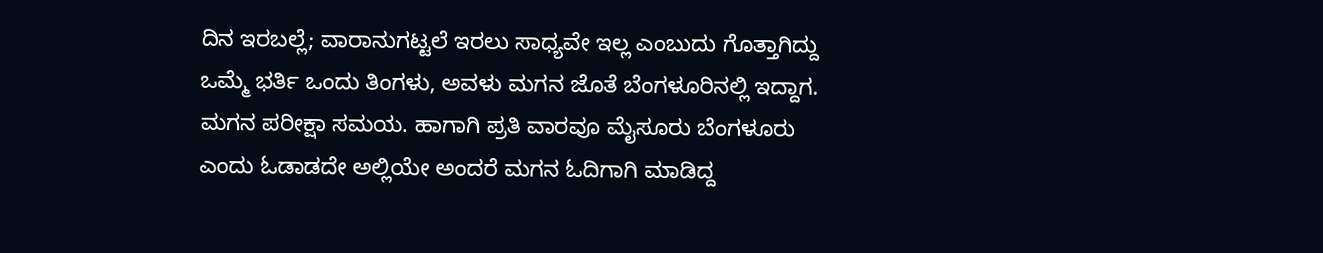ದಿನ ಇರಬಲ್ಲೆ; ವಾರಾನುಗಟ್ಟಲೆ ಇರಲು ಸಾಧ್ಯವೇ ಇಲ್ಲ ಎಂಬುದು ಗೊತ್ತಾಗಿದ್ದು ಒಮ್ಮೆ ಭರ್ತಿ ಒಂದು ತಿಂಗಳು, ಅವಳು ಮಗನ ಜೊತೆ ಬೆಂಗಳೂರಿನಲ್ಲಿ ಇದ್ದಾಗ. ಮಗನ ಪರೀಕ್ಷಾ ಸಮಯ. ಹಾಗಾಗಿ ಪ್ರತಿ ವಾರವೂ ಮೈಸೂರು ಬೆಂಗಳೂರು ಎಂದು ಓಡಾಡದೇ ಅಲ್ಲಿಯೇ ಅಂದರೆ ಮಗನ ಓದಿಗಾಗಿ ಮಾಡಿದ್ದ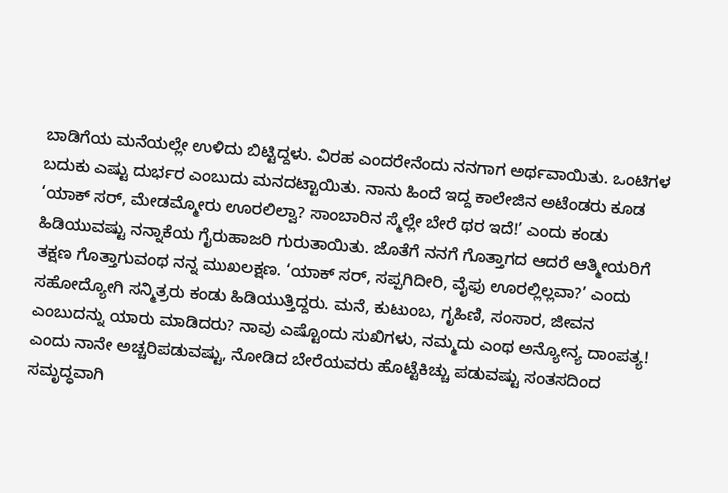ಬಾಡಿಗೆಯ ಮನೆಯಲ್ಲೇ ಉಳಿದು ಬಿಟ್ಟಿದ್ದಳು. ವಿರಹ ಎಂದರೇನೆಂದು ನನಗಾಗ ಅರ್ಥವಾಯಿತು. ಒಂಟಿಗಳ ಬದುಕು ಎಷ್ಟು ದುರ್ಭರ ಎಂಬುದು ಮನದಟ್ಟಾಯಿತು. ನಾನು ಹಿಂದೆ ಇದ್ದ ಕಾಲೇಜಿನ ಅಟೆಂಡರು ಕೂಡ ‘ಯಾಕ್ ಸರ್, ಮೇಡಮ್ಮೋರು ಊರಲಿಲ್ವಾ? ಸಾಂಬಾರಿನ ಸ್ಮೆಲ್ಲೇ ಬೇರೆ ಥರ ಇದೆ!’ ಎಂದು ಕಂಡು ಹಿಡಿಯುವಷ್ಟು ನನ್ನಾಕೆಯ ಗೈರುಹಾಜರಿ ಗುರುತಾಯಿತು. ಜೊತೆಗೆ ನನಗೆ ಗೊತ್ತಾಗದ ಆದರೆ ಆತ್ಮೀಯರಿಗೆ ತಕ್ಷಣ ಗೊತ್ತಾಗುವಂಥ ನನ್ನ ಮುಖಲಕ್ಷಣ. ‘ಯಾಕ್ ಸರ್, ಸಪ್ಪಗಿದೀರಿ, ವೈಫು ಊರಲ್ಲಿಲ್ಲವಾ?’ ಎಂದು ಸಹೋದ್ಯೋಗಿ ಸನ್ಮಿತ್ರರು ಕಂಡು ಹಿಡಿಯುತ್ತಿದ್ದರು. ಮನೆ, ಕುಟುಂಬ, ಗೃಹಿಣಿ, ಸಂಸಾರ, ಜೀವನ ಎಂಬುದನ್ನು ಯಾರು ಮಾಡಿದರು? ನಾವು ಎಷ್ಟೊಂದು ಸುಖಿಗಳು, ನಮ್ಮದು ಎಂಥ ಅನ್ಯೋನ್ಯ ದಾಂಪತ್ಯ! ಎಂದು ನಾನೇ ಅಚ್ಚರಿಪಡುವಷ್ಟು, ನೋಡಿದ ಬೇರೆಯವರು ಹೊಟ್ಟೆಕಿಚ್ಚು ಪಡುವಷ್ಟು ಸಂತಸದಿಂದ ಸಮೃದ್ಧವಾಗಿ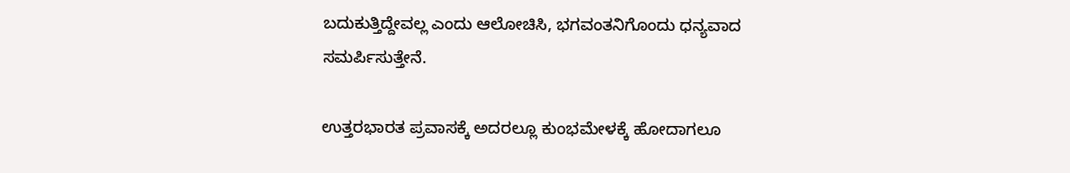ಬದುಕುತ್ತಿದ್ದೇವಲ್ಲ ಎಂದು ಆಲೋಚಿಸಿ, ಭಗವಂತನಿಗೊಂದು ಧನ್ಯವಾದ ಸಮರ್ಪಿಸುತ್ತೇನೆ.

ಉತ್ತರಭಾರತ ಪ್ರವಾಸಕ್ಕೆ ಅದರಲ್ಲೂ ಕುಂಭಮೇಳಕ್ಕೆ ಹೋದಾಗಲೂ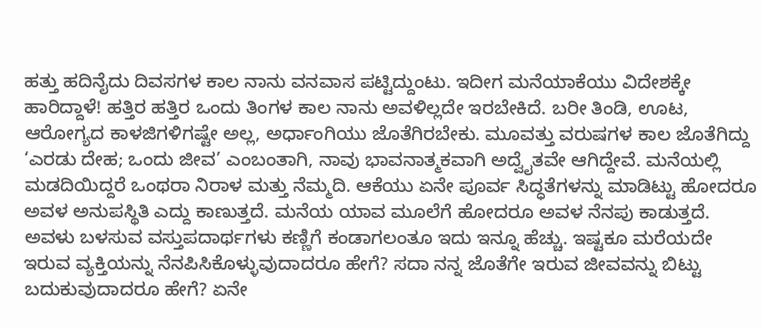ಹತ್ತು ಹದಿನೈದು ದಿವಸಗಳ ಕಾಲ ನಾನು ವನವಾಸ ಪಟ್ಟಿದ್ದುಂಟು. ಇದೀಗ ಮನೆಯಾಕೆಯು ವಿದೇಶಕ್ಕೇ ಹಾರಿದ್ದಾಳೆ! ಹತ್ತಿರ ಹತ್ತಿರ ಒಂದು ತಿಂಗಳ ಕಾಲ ನಾನು ಅವಳಿಲ್ಲದೇ ಇರಬೇಕಿದೆ. ಬರೀ ತಿಂಡಿ, ಊಟ, ಆರೋಗ್ಯದ ಕಾಳಜಿಗಳಿಗಷ್ಟೇ ಅಲ್ಲ, ಅರ್ಧಾಂಗಿಯು ಜೊತೆಗಿರಬೇಕು. ಮೂವತ್ತು ವರುಷಗಳ ಕಾಲ ಜೊತೆಗಿದ್ದು ‘ಎರಡು ದೇಹ; ಒಂದು ಜೀವ’ ಎಂಬಂತಾಗಿ, ನಾವು ಭಾವನಾತ್ಮಕವಾಗಿ ಅದ್ವೈತವೇ ಆಗಿದ್ದೇವೆ. ಮನೆಯಲ್ಲಿ ಮಡದಿಯಿದ್ದರೆ ಒಂಥರಾ ನಿರಾಳ ಮತ್ತು ನೆಮ್ಮದಿ. ಆಕೆಯು ಏನೇ ಪೂರ್ವ ಸಿದ್ಧತೆಗಳನ್ನು ಮಾಡಿಟ್ಟು ಹೋದರೂ ಅವಳ ಅನುಪಸ್ಥಿತಿ ಎದ್ದು ಕಾಣುತ್ತದೆ. ಮನೆಯ ಯಾವ ಮೂಲೆಗೆ ಹೋದರೂ ಅವಳ ನೆನಪು ಕಾಡುತ್ತದೆ. ಅವಳು ಬಳಸುವ ವಸ್ತುಪದಾರ್ಥಗಳು ಕಣ್ಣಿಗೆ ಕಂಡಾಗಲಂತೂ ಇದು ಇನ್ನೂ ಹೆಚ್ಚು. ಇಷ್ಟಕೂ ಮರೆಯದೇ ಇರುವ ವ್ಯಕ್ತಿಯನ್ನು ನೆನಪಿಸಿಕೊಳ್ಳುವುದಾದರೂ ಹೇಗೆ? ಸದಾ ನನ್ನ ಜೊತೆಗೇ ಇರುವ ಜೀವವನ್ನು ಬಿಟ್ಟು ಬದುಕುವುದಾದರೂ ಹೇಗೆ? ಏನೇ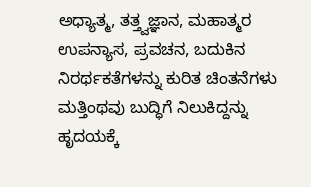ಅಧ್ಯಾತ್ಮ, ತತ್ತ್ವಜ್ಞಾನ, ಮಹಾತ್ಮರ ಉಪನ್ಯಾಸ, ಪ್ರವಚನ, ಬದುಕಿನ ನಿರರ್ಥಕತೆಗಳನ್ನು ಕುರಿತ ಚಿಂತನೆಗಳು ಮತ್ತಿಂಥವು ಬುದ್ಧಿಗೆ ನಿಲುಕಿದ್ದನ್ನು ಹೃದಯಕ್ಕೆ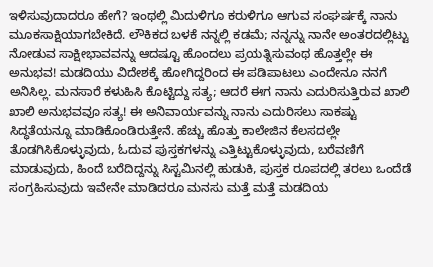ಇಳಿಸುವುದಾದರೂ ಹೇಗೆ? ಇಂಥಲ್ಲಿ ಮಿದುಳಿಗೂ ಕರುಳಿಗೂ ಆಗುವ ಸಂಘರ್ಷಕ್ಕೆ ನಾನು ಮೂಕಸಾಕ್ಷಿಯಾಗಬೇಕಿದೆ. ಲೌಕಿಕದ ಬಳಕೆ ನನ್ನಲ್ಲಿ ಕಡಮೆ; ನನ್ನನ್ನು ನಾನೇ ಅಂತರದಲ್ಲಿಟ್ಟು ನೋಡುವ ಸಾಕ್ಷೀಭಾವವನ್ನು ಆದಷ್ಟೂ ಹೊಂದಲು ಪ್ರಯತ್ನಿಸುವಂಥ ಹೊತ್ತಲ್ಲೇ ಈ ಅನುಭವ! ಮಡದಿಯು ವಿದೇಶಕ್ಕೆ ಹೋಗಿದ್ದರಿಂದ ಈ ಪಡಿಪಾಟಲು ಎಂದೇನೂ ನನಗೆ ಅನಿಸಿಲ್ಲ. ಮನಸಾರೆ ಕಳುಹಿಸಿ ಕೊಟ್ಟಿದ್ದು ಸತ್ಯ; ಆದರೆ ಈಗ ನಾನು ಎದುರಿಸುತ್ತಿರುವ ಖಾಲಿ ಖಾಲಿ ಅನುಭವವೂ ಸತ್ಯ! ಈ ಅನಿವಾರ್ಯವನ್ನು ನಾನು ಎದುರಿಸಲು ಸಾಕಷ್ಟು ಸಿದ್ಧತೆಯನ್ನೂ ಮಾಡಿಕೊಂಡಿರುತ್ತೇನೆ. ಹೆಚ್ಚು ಹೊತ್ತು ಕಾಲೇಜಿನ ಕೆಲಸದಲ್ಲೇ ತೊಡಗಿಸಿಕೊಳ್ಳುವುದು, ಓದುವ ಪುಸ್ತಕಗಳನ್ನು ಎತ್ತಿಟ್ಟುಕೊಳ್ಳುವುದು, ಬರೆವಣಿಗೆ ಮಾಡುವುದು, ಹಿಂದೆ ಬರೆದಿದ್ದನ್ನು ಸಿಸ್ಟಮಿನಲ್ಲಿ ಹುಡುಕಿ, ಪುಸ್ತಕ ರೂಪದಲ್ಲಿ ತರಲು ಒಂದೆಡೆ ಸಂಗ್ರಹಿಸುವುದು ಇವೇನೇ ಮಾಡಿದರೂ ಮನಸು ಮತ್ತೆ ಮತ್ತೆ ಮಡದಿಯ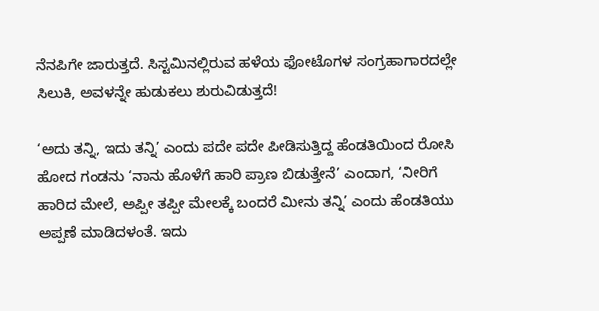ನೆನಪಿಗೇ ಜಾರುತ್ತದೆ. ಸಿಸ್ಟಮಿನಲ್ಲಿರುವ ಹಳೆಯ ಫೋಟೊಗಳ ಸಂಗ್ರಹಾಗಾರದಲ್ಲೇ ಸಿಲುಕಿ, ಅವಳನ್ನೇ ಹುಡುಕಲು ಶುರುವಿಡುತ್ತದೆ!

‘ಅದು ತನ್ನಿ, ಇದು ತನ್ನಿ’ ಎಂದು ಪದೇ ಪದೇ ಪೀಡಿಸುತ್ತಿದ್ದ ಹೆಂಡತಿಯಿಂದ ರೋಸಿ ಹೋದ ಗಂಡನು ‘ನಾನು ಹೊಳೆಗೆ ಹಾರಿ ಪ್ರಾಣ ಬಿಡುತ್ತೇನೆ’ ಎಂದಾಗ, ‘ನೀರಿಗೆ ಹಾರಿದ ಮೇಲೆ, ಅಪ್ಪೀ ತಪ್ಪೀ ಮೇಲಕ್ಕೆ ಬಂದರೆ ಮೀನು ತನ್ನಿ’ ಎಂದು ಹೆಂಡತಿಯು ಅಪ್ಪಣೆ ಮಾಡಿದಳಂತೆ. ಇದು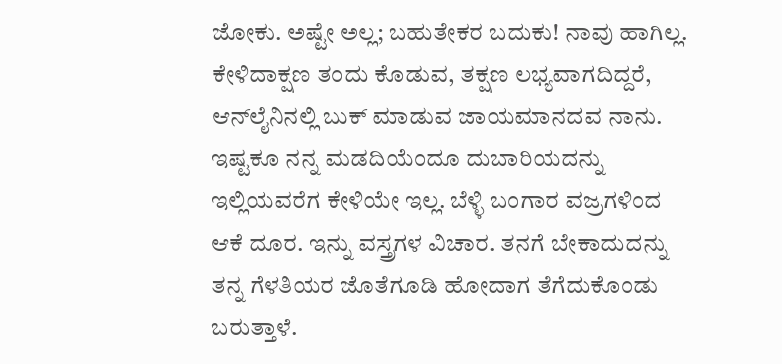ಜೋಕು. ಅಷ್ಟೇ ಅಲ್ಲ; ಬಹುತೇಕರ ಬದುಕು! ನಾವು ಹಾಗಿಲ್ಲ. ಕೇಳಿದಾಕ್ಷಣ ತಂದು ಕೊಡುವ, ತಕ್ಷಣ ಲಭ್ಯವಾಗದಿದ್ದರೆ, ಆನ್‌ಲೈನಿನಲ್ಲಿ ಬುಕ್ ಮಾಡುವ ಜಾಯಮಾನದವ ನಾನು. ಇಷ್ಟಕೂ ನನ್ನ ಮಡದಿಯೆಂದೂ ದುಬಾರಿಯದನ್ನು ಇಲ್ಲಿಯವರೆಗ ಕೇಳಿಯೇ ಇಲ್ಲ. ಬೆಳ್ಳಿ ಬಂಗಾರ ವಜ್ರಗಳಿಂದ ಆಕೆ ದೂರ. ಇನ್ನು ವಸ್ತ್ರಗಳ ವಿಚಾರ. ತನಗೆ ಬೇಕಾದುದನ್ನು ತನ್ನ ಗೆಳತಿಯರ ಜೊತೆಗೂಡಿ ಹೋದಾಗ ತೆಗೆದುಕೊಂಡು ಬರುತ್ತಾಳೆ.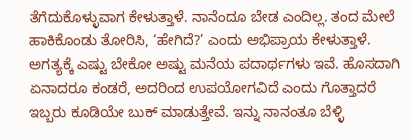ತೆಗೆದುಕೊಳ್ಳುವಾಗ ಕೇಳುತ್ತಾಳೆ. ನಾನೆಂದೂ ಬೇಡ ಎಂದಿಲ್ಲ. ತಂದ ಮೇಲೆ ಹಾಕಿಕೊಂಡು ತೋರಿಸಿ, ‘ಹೇಗಿದೆ?’ ಎಂದು ಅಭಿಪ್ರಾಯ ಕೇಳುತ್ತಾಳೆ. ಅಗತ್ಯಕ್ಕೆ ಎಷ್ಟು ಬೇಕೋ ಅಷ್ಟು ಮನೆಯ ಪದಾರ್ಥಗಳು ಇವೆ. ಹೊಸದಾಗಿ ಏನಾದರೂ ಕಂಡರೆ, ಅದರಿಂದ ಉಪಯೋಗವಿದೆ ಎಂದು ಗೊತ್ತಾದರೆ ಇಬ್ಬರು ಕೂಡಿಯೇ ಬುಕ್ ಮಾಡುತ್ತೇವೆ. ಇನ್ನು ನಾನಂತೂ ಬೆಳ್ಳಿ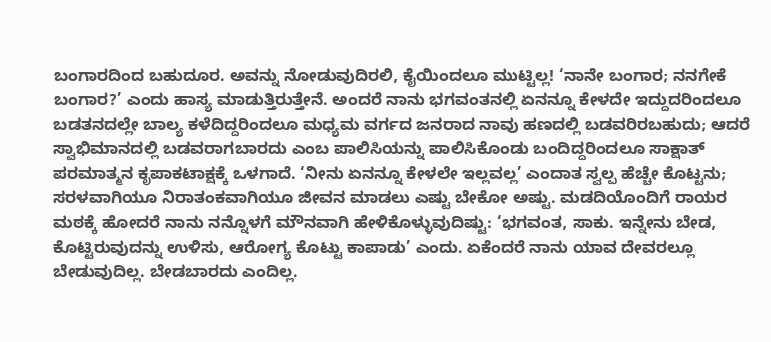ಬಂಗಾರದಿಂದ ಬಹುದೂರ. ಅವನ್ನು ನೋಡುವುದಿರಲಿ, ಕೈಯಿಂದಲೂ ಮುಟ್ಟಿಲ್ಲ! ‘ನಾನೇ ಬಂಗಾರ; ನನಗೇಕೆ ಬಂಗಾರ?’ ಎಂದು ಹಾಸ್ಯ ಮಾಡುತ್ತಿರುತ್ತೇನೆ. ಅಂದರೆ ನಾನು ಭಗವಂತನಲ್ಲಿ ಏನನ್ನೂ ಕೇಳದೇ ಇದ್ದುದರಿಂದಲೂ ಬಡತನದಲ್ಲೇ ಬಾಲ್ಯ ಕಳೆದಿದ್ದರಿಂದಲೂ ಮಧ್ಯಮ ವರ್ಗದ ಜನರಾದ ನಾವು ಹಣದಲ್ಲಿ ಬಡವರಿರಬಹುದು; ಆದರೆ ಸ್ವಾಭಿಮಾನದಲ್ಲಿ ಬಡವರಾಗಬಾರದು ಎಂಬ ಪಾಲಿಸಿಯನ್ನು ಪಾಲಿಸಿಕೊಂಡು ಬಂದಿದ್ದರಿಂದಲೂ ಸಾಕ್ಷಾತ್ ಪರಮಾತ್ಮನ ಕೃಪಾಕಟಾಕ್ಷಕ್ಕೆ ಒಳಗಾದೆ. ‘ನೀನು ಏನನ್ನೂ ಕೇಳಲೇ ಇಲ್ಲವಲ್ಲ’ ಎಂದಾತ ಸ್ವಲ್ಪ ಹೆಚ್ಚೇ ಕೊಟ್ಟನು; ಸರಳವಾಗಿಯೂ ನಿರಾತಂಕವಾಗಿಯೂ ಜೀವನ ಮಾಡಲು ಎಷ್ಟು ಬೇಕೋ ಅಷ್ಟು. ಮಡದಿಯೊಂದಿಗೆ ರಾಯರ ಮಠಕ್ಕೆ ಹೋದರೆ ನಾನು ನನ್ನೊಳಗೆ ಮೌನವಾಗಿ ಹೇಳಿಕೊಳ್ಳುವುದಿಷ್ಟು: ‘ಭಗವಂತ, ಸಾಕು. ಇನ್ನೇನು ಬೇಡ, ಕೊಟ್ಟಿರುವುದನ್ನು ಉಳಿಸು, ಆರೋಗ್ಯ ಕೊಟ್ಟು ಕಾಪಾಡು’ ಎಂದು. ಏಕೆಂದರೆ ನಾನು ಯಾವ ದೇವರಲ್ಲೂ ಬೇಡುವುದಿಲ್ಲ. ಬೇಡಬಾರದು ಎಂದಿಲ್ಲ.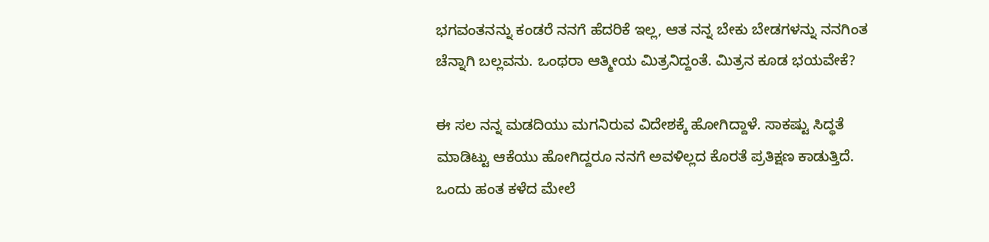ಭಗವಂತನನ್ನು ಕಂಡರೆ ನನಗೆ ಹೆದರಿಕೆ ಇಲ್ಲ, ಆತ ನನ್ನ ಬೇಕು ಬೇಡಗಳನ್ನು ನನಗಿಂತ ಚೆನ್ನಾಗಿ ಬಲ್ಲವನು. ಒಂಥರಾ ಆತ್ಮೀಯ ಮಿತ್ರನಿದ್ದಂತೆ. ಮಿತ್ರನ ಕೂಡ ಭಯವೇಕೆ?

ಈ ಸಲ ನನ್ನ ಮಡದಿಯು ಮಗನಿರುವ ವಿದೇಶಕ್ಕೆ ಹೋಗಿದ್ದಾಳೆ. ಸಾಕಷ್ಟು ಸಿದ್ಧತೆ ಮಾಡಿಟ್ಟು ಆಕೆಯು ಹೋಗಿದ್ದರೂ ನನಗೆ ಅವಳಿಲ್ಲದ ಕೊರತೆ ಪ್ರತಿಕ್ಷಣ ಕಾಡುತ್ತಿದೆ. ಒಂದು ಹಂತ ಕಳೆದ ಮೇಲೆ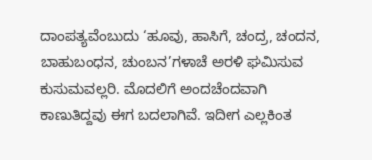ದಾಂಪತ್ಯವೆಂಬುದು ‘ಹೂವು, ಹಾಸಿಗೆ, ಚಂದ್ರ, ಚಂದನ, ಬಾಹುಬಂಧನ, ಚುಂಬನ’ಗಳಾಚೆ ಅರಳಿ ಘಮಿಸುವ ಕುಸುಮವಲ್ಲರಿ. ಮೊದಲಿಗೆ ಅಂದಚೆಂದವಾಗಿ ಕಾಣುತಿದ್ದವು ಈಗ ಬದಲಾಗಿವೆ. ಇದೀಗ ಎಲ್ಲಕಿಂತ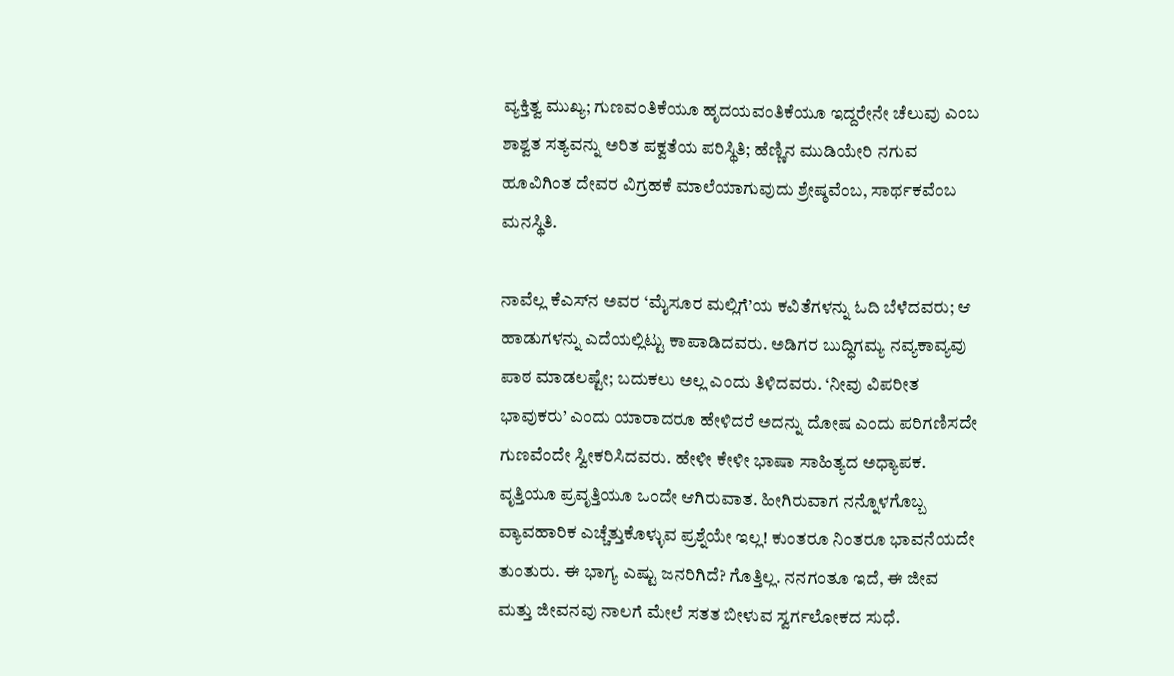ವ್ಯಕ್ತಿತ್ವ ಮುಖ್ಯ; ಗುಣವಂತಿಕೆಯೂ ಹೃದಯವಂತಿಕೆಯೂ ಇದ್ದರೇನೇ ಚೆಲುವು ಎಂಬ ಶಾಶ್ವತ ಸತ್ಯವನ್ನು ಅರಿತ ಪಕ್ವತೆಯ ಪರಿಸ್ಥಿತಿ; ಹೆಣ್ಣಿನ ಮುಡಿಯೇರಿ ನಗುವ ಹೂವಿಗಿಂತ ದೇವರ ವಿಗ್ರಹಕೆ ಮಾಲೆಯಾಗುವುದು ಶ್ರೇಷ್ಠವೆಂಬ, ಸಾರ್ಥಕವೆಂಬ ಮನಸ್ಥಿತಿ.

ನಾವೆಲ್ಲ ಕೆಎಸ್‌ನ ಅವರ ‘ಮೈಸೂರ ಮಲ್ಲಿಗೆ’ಯ ಕವಿತೆಗಳನ್ನು ಓದಿ ಬೆಳೆದವರು; ಆ ಹಾಡುಗಳನ್ನು ಎದೆಯಲ್ಲಿಟ್ಟು ಕಾಪಾಡಿದವರು. ಅಡಿಗರ ಬುದ್ಧಿಗಮ್ಯ ನವ್ಯಕಾವ್ಯವು ಪಾಠ ಮಾಡಲಷ್ಟೇ; ಬದುಕಲು ಅಲ್ಲ ಎಂದು ತಿಳಿದವರು. ‘ನೀವು ವಿಪರೀತ ಭಾವುಕರು’ ಎಂದು ಯಾರಾದರೂ ಹೇಳಿದರೆ ಅದನ್ನು ದೋಷ ಎಂದು ಪರಿಗಣಿಸದೇ ಗುಣವೆಂದೇ ಸ್ವೀಕರಿಸಿದವರು. ಹೇಳೀ ಕೇಳೀ ಭಾಷಾ ಸಾಹಿತ್ಯದ ಅಧ್ಯಾಪಕ. ವೃತ್ತಿಯೂ ಪ್ರವೃತ್ತಿಯೂ ಒಂದೇ ಆಗಿರುವಾತ. ಹೀಗಿರುವಾಗ ನನ್ನೊಳಗೊಬ್ಬ ವ್ಯಾವಹಾರಿಕ ಎಚ್ಚೆತ್ತುಕೊಳ್ಳುವ ಪ್ರಶ್ನೆಯೇ ಇಲ್ಲ! ಕುಂತರೂ ನಿಂತರೂ ಭಾವನೆಯದೇ ತುಂತುರು. ಈ ಭಾಗ್ಯ ಎಷ್ಟು ಜನರಿಗಿದೆ? ಗೊತ್ತಿಲ್ಲ. ನನಗಂತೂ ಇದೆ, ಈ ಜೀವ ಮತ್ತು ಜೀವನವು ನಾಲಗೆ ಮೇಲೆ ಸತತ ಬೀಳುವ ಸ್ವರ್ಗಲೋಕದ ಸುಧೆ.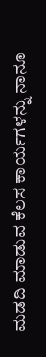ಮಡದಿ ಮಾಡುವ ಕೆಲಸ ಕಾರ್ಯಗಳನ್ನು ನಾನೂ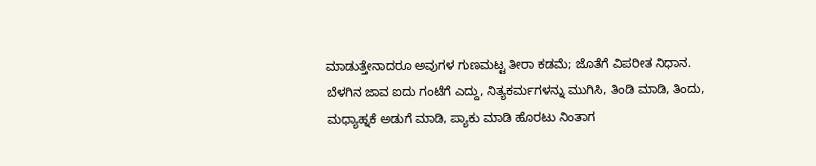ಮಾಡುತ್ತೇನಾದರೂ ಅವುಗಳ ಗುಣಮಟ್ಟ ತೀರಾ ಕಡಮೆ; ಜೊತೆಗೆ ವಿಪರೀತ ನಿಧಾನ. ಬೆಳಗಿನ ಜಾವ ಐದು ಗಂಟೆಗೆ ಎದ್ದು, ನಿತ್ಯಕರ್ಮಗಳನ್ನು ಮುಗಿಸಿ, ತಿಂಡಿ ಮಾಡಿ, ತಿಂದು, ಮಧ್ಯಾಹ್ನಕೆ ಅಡುಗೆ ಮಾಡಿ, ಪ್ಯಾಕು ಮಾಡಿ ಹೊರಟು ನಿಂತಾಗ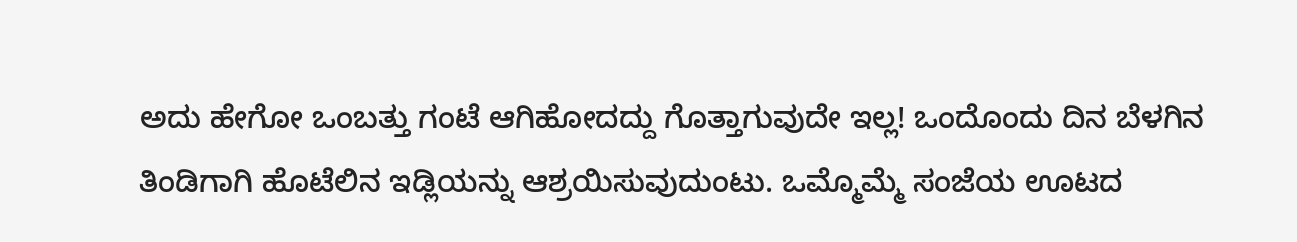ಅದು ಹೇಗೋ ಒಂಬತ್ತು ಗಂಟೆ ಆಗಿಹೋದದ್ದು ಗೊತ್ತಾಗುವುದೇ ಇಲ್ಲ! ಒಂದೊಂದು ದಿನ ಬೆಳಗಿನ ತಿಂಡಿಗಾಗಿ ಹೊಟೆಲಿನ ಇಡ್ಲಿಯನ್ನು ಆಶ್ರಯಿಸುವುದುಂಟು. ಒಮ್ಮೊಮ್ಮೆ ಸಂಜೆಯ ಊಟದ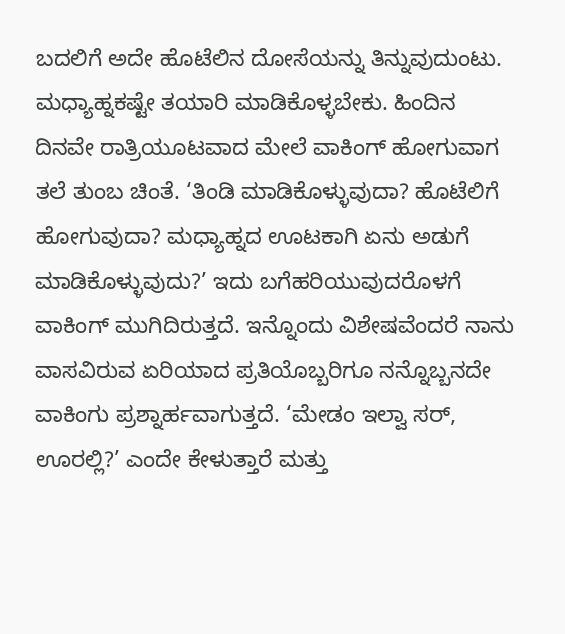ಬದಲಿಗೆ ಅದೇ ಹೊಟೆಲಿನ ದೋಸೆಯನ್ನು ತಿನ್ನುವುದುಂಟು. ಮಧ್ಯಾಹ್ನಕಷ್ಟೇ ತಯಾರಿ ಮಾಡಿಕೊಳ್ಳಬೇಕು. ಹಿಂದಿನ ದಿನವೇ ರಾತ್ರಿಯೂಟವಾದ ಮೇಲೆ ವಾಕಿಂಗ್ ಹೋಗುವಾಗ ತಲೆ ತುಂಬ ಚಿಂತೆ. ‘ತಿಂಡಿ ಮಾಡಿಕೊಳ್ಳುವುದಾ? ಹೊಟೆಲಿಗೆ ಹೋಗುವುದಾ? ಮಧ್ಯಾಹ್ನದ ಊಟಕಾಗಿ ಏನು ಅಡುಗೆ ಮಾಡಿಕೊಳ್ಳುವುದು?’ ಇದು ಬಗೆಹರಿಯುವುದರೊಳಗೆ ವಾಕಿಂಗ್ ಮುಗಿದಿರುತ್ತದೆ. ಇನ್ನೊಂದು ವಿಶೇಷವೆಂದರೆ ನಾನು ವಾಸವಿರುವ ಏರಿಯಾದ ಪ್ರತಿಯೊಬ್ಬರಿಗೂ ನನ್ನೊಬ್ಬನದೇ ವಾಕಿಂಗು ಪ್ರಶ್ನಾರ್ಹವಾಗುತ್ತದೆ. ‘ಮೇಡಂ ಇಲ್ವಾ ಸರ್, ಊರಲ್ಲಿ?’ ಎಂದೇ ಕೇಳುತ್ತಾರೆ ಮತ್ತು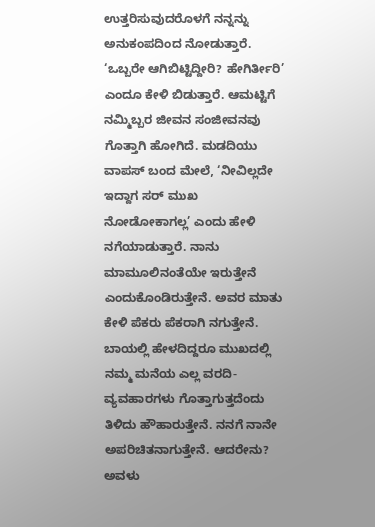ಉತ್ತರಿಸುವುದರೊಳಗೆ ನನ್ನನ್ನು ಅನುಕಂಪದಿಂದ ನೋಡುತ್ತಾರೆ. ‘ಒಬ್ಬರೇ ಆಗಿಬಿಟ್ಟಿದ್ದೀರಿ? ಹೇಗಿರ್ತೀರಿ’ ಎಂದೂ ಕೇಳಿ ಬಿಡುತ್ತಾರೆ. ಆಮಟ್ಟಿಗೆ ನಮ್ಮಿಬ್ಬರ ಜೀವನ ಸಂಜೀವನವು ಗೊತ್ತಾಗಿ ಹೋಗಿದೆ. ಮಡದಿಯು ವಾಪಸ್ ಬಂದ ಮೇಲೆ, ‘ನೀವಿಲ್ಲದೇ ಇದ್ದಾಗ ಸರ್ ಮುಖ ನೋಡೋಕಾಗಲ್ಲ’ ಎಂದು ಹೇಳಿ ನಗೆಯಾಡುತ್ತಾರೆ. ನಾನು ಮಾಮೂಲಿನಂತೆಯೇ ಇರುತ್ತೇನೆ ಎಂದುಕೊಂಡಿರುತ್ತೇನೆ. ಅವರ ಮಾತು ಕೇಳಿ ಪೆಕರು ಪೆಕರಾಗಿ ನಗುತ್ತೇನೆ. ಬಾಯಲ್ಲಿ ಹೇಳದಿದ್ದರೂ ಮುಖದಲ್ಲಿ ನಮ್ಮ ಮನೆಯ ಎಲ್ಲ ವರದಿ-ವ್ಯವಹಾರಗಳು ಗೊತ್ತಾಗುತ್ತದೆಂದು ತಿಳಿದು ಹೌಹಾರುತ್ತೇನೆ. ನನಗೆ ನಾನೇ ಅಪರಿಚಿತನಾಗುತ್ತೇನೆ. ಆದರೇನು? ಅವಳು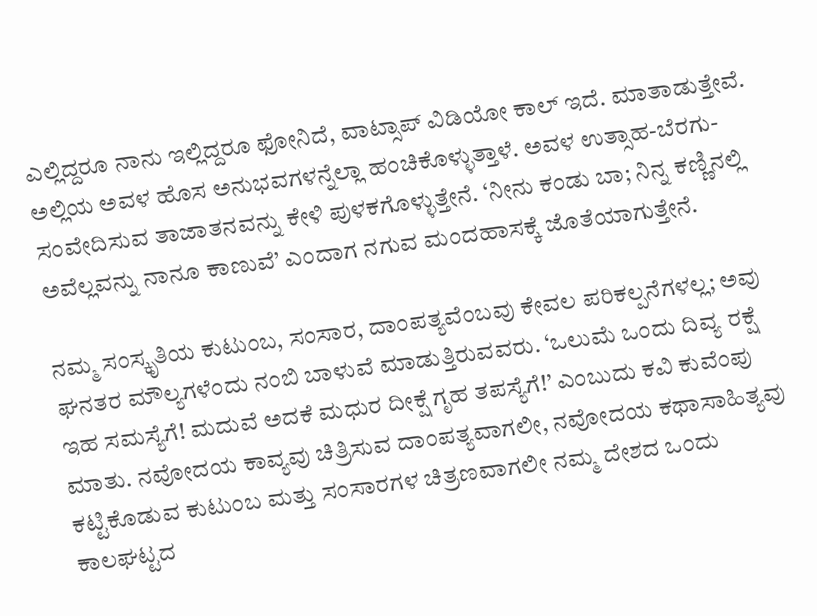ಎಲ್ಲಿದ್ದರೂ ನಾನು ಇಲ್ಲಿದ್ದರೂ ಫೋನಿದೆ, ವಾಟ್ಸಾಪ್ ವಿಡಿಯೋ ಕಾಲ್ ಇದೆ. ಮಾತಾಡುತ್ತೇವೆ. ಅಲ್ಲಿಯ ಅವಳ ಹೊಸ ಅನುಭವಗಳನ್ನೆಲ್ಲಾ ಹಂಚಿಕೊಳ್ಳುತ್ತಾಳೆ. ಅವಳ ಉತ್ಸಾಹ-ಬೆರಗು-ಸಂವೇದಿಸುವ ತಾಜಾತನವನ್ನು ಕೇಳಿ ಪುಳಕಗೊಳ್ಳುತ್ತೇನೆ. ‘ನೀನು ಕಂಡು ಬಾ; ನಿನ್ನ ಕಣ್ಣಿನಲ್ಲಿ ಅವೆಲ್ಲವನ್ನು ನಾನೂ ಕಾಣುವೆ’ ಎಂದಾಗ ನಗುವ ಮಂದಹಾಸಕ್ಕೆ ಜೊತೆಯಾಗುತ್ತೇನೆ.

ನಮ್ಮ ಸಂಸ್ಕೃತಿಯ ಕುಟುಂಬ, ಸಂಸಾರ, ದಾಂಪತ್ಯವೆಂಬವು ಕೇವಲ ಪರಿಕಲ್ಪನೆಗಳಲ್ಲ; ಅವು ಘನತರ ಮೌಲ್ಯಗಳೆಂದು ನಂಬಿ ಬಾಳುವೆ ಮಾಡುತ್ತಿರುವವರು. ‘ಒಲುಮೆ ಒಂದು ದಿವ್ಯ ರಕ್ಷೆ ಇಹ ಸಮಸ್ಯೆಗೆ! ಮದುವೆ ಅದಕೆ ಮಧುರ ದೀಕ್ಷೆ ಗೃಹ ತಪಸ್ಯೆಗೆ!’ ಎಂಬುದು ಕವಿ ಕುವೆಂಪು ಮಾತು. ನವೋದಯ ಕಾವ್ಯವು ಚಿತ್ರಿಸುವ ದಾಂಪತ್ಯವಾಗಲೀ, ನವೋದಯ ಕಥಾಸಾಹಿತ್ಯವು ಕಟ್ಟಿಕೊಡುವ ಕುಟುಂಬ ಮತ್ತು ಸಂಸಾರಗಳ ಚಿತ್ರಣವಾಗಲೀ ನಮ್ಮ ದೇಶದ ಒಂದು ಕಾಲಘಟ್ಟದ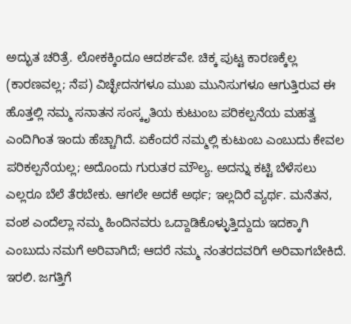ಅದ್ಭುತ ಚರಿತ್ರೆ. ಲೋಕಕ್ಕಿಂದೂ ಆದರ್ಶವೇ. ಚಿಕ್ಕ ಪುಟ್ಟ ಕಾರಣಕ್ಕೆಲ್ಲ (ಕಾರಣವಲ್ಲ; ನೆಪ) ವಿಚ್ಛೇದನಗಳೂ ಮುಖ ಮುನಿಸುಗಳೂ ಆಗುತ್ತಿರುವ ಈ ಹೊತ್ತಲ್ಲಿ ನಮ್ಮ ಸನಾತನ ಸಂಸ್ಕೃತಿಯ ಕುಟುಂಬ ಪರಿಕಲ್ಪನೆಯ ಮಹತ್ವ ಎಂದಿಗಿಂತ ಇಂದು ಹೆಚ್ಚಾಗಿದೆ. ಏಕೆಂದರೆ ನಮ್ಮಲ್ಲಿ ಕುಟುಂಬ ಎಂಬುದು ಕೇವಲ ಪರಿಕಲ್ಪನೆಯಲ್ಲ; ಅದೊಂದು ಗುರುತರ ಮೌಲ್ಯ. ಅದನ್ನು ಕಟ್ಟಿ ಬೆಳೆಸಲು ಎಲ್ಲರೂ ಬೆಲೆ ತೆರಬೇಕು. ಆಗಲೇ ಅದಕೆ ಅರ್ಥ; ಇಲ್ಲದಿರೆ ವ್ಯರ್ಥ. ಮನೆತನ, ವಂಶ ಎಂದೆಲ್ಲಾ ನಮ್ಮ ಹಿಂದಿನವರು ಒದ್ದಾಡಿಕೊಳ್ಳುತ್ತಿದ್ದುದು ಇದಕ್ಕಾಗಿ ಎಂಬುದು ನಮಗೆ ಅರಿವಾಗಿದೆ; ಆದರೆ ನಮ್ಮ ನಂತರದವರಿಗೆ ಅರಿವಾಗಬೇಕಿದೆ. ಇರಲಿ. ಜಗತ್ತಿಗೆ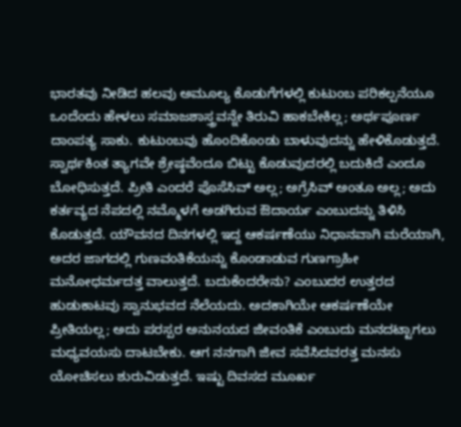ಭಾರತವು ನೀಡಿದ ಹಲವು ಅಮೂಲ್ಯ ಕೊಡುಗೆಗಳಲ್ಲಿ ಕುಟುಂಬ ಪರಿಕಲ್ಪನೆಯೂ ಒಂದೆಂದು ಹೇಳಲು ಸಮಾಜಶಾಸ್ತ್ರವನ್ನೇ ತಿರುವಿ ಹಾಕಬೇಕಿಲ್ಲ; ಅರ್ಥಪೂರ್ಣ ದಾಂಪತ್ಯ ಸಾಕು. ಕುಟುಂಬವು ಹೊಂದಿಕೊಂಡು ಬಾಳುವುದನ್ನು ಹೇಳಿಕೊಡುತ್ತದೆ. ಸ್ವಾರ್ಥಕಿಂತ ತ್ಯಾಗವೇ ಶ್ರೇಷ್ಠವೆಂದೂ ಬಿಟ್ಟು ಕೊಡುವುದರಲ್ಲಿ ಬದುಕಿದೆ ಎಂದೂ ಬೋಧಿಸುತ್ತದೆ. ಪ್ರೀತಿ ಎಂದರೆ ಪೊಸೆಸಿವ್ ಅಲ್ಲ; ಅಗ್ರೆಸಿವ್ ಅಂತೂ ಅಲ್ಲ; ಅದು ಕರ್ತವ್ಯದ ನೆಪದಲ್ಲಿ ನಮ್ಮೊಳಗೆ ಅಡಗಿರುವ ಔದಾರ್ಯ ಎಂಬುದನ್ನು ತಿಳಿಸಿ ಕೊಡುತ್ತದೆ. ಯೌವನದ ದಿನಗಳಲ್ಲಿ ಇದ್ದ ಆಕರ್ಷಣೆಯು ನಿಧಾನವಾಗಿ ಮರೆಯಾಗಿ, ಅದರ ಜಾಗದಲ್ಲಿ ಗುಣವಂತಿಕೆಯನ್ನು ಕೊಂಡಾಡುವ ಗುಣಗ್ರಾಹೀ ಮನೋಧರ್ಮದತ್ತ ವಾಲುತ್ತದೆ. ಬದುಕೆಂದರೇನು? ಎಂಬುದರ ಉತ್ತರದ ಹುಡುಕಾಟವು ಸ್ವಾನುಭವದ ನೆಲೆಯದು. ಅದಕಾಗಿಯೇ ಆಕರ್ಷಣೆಯೇ ಪ್ರೀತಿಯಲ್ಲ; ಅದು ಪರಸ್ಪರ ಅನುನಯದ ಜೀವಂತಿಕೆ ಎಂಬುದು ಮನದಟ್ಟಾಗಲು ಮಧ್ಯವಯಸು ದಾಟಬೇಕು. ಆಗ ನನಗಾಗಿ ಜೀವ ಸವೆಸಿದವರತ್ತ ಮನಸು ಯೋಚಿಸಲು ಶುರುವಿಡುತ್ತದೆ. ಇಷ್ಟು ದಿವಸದ ಮೂರ್ಖ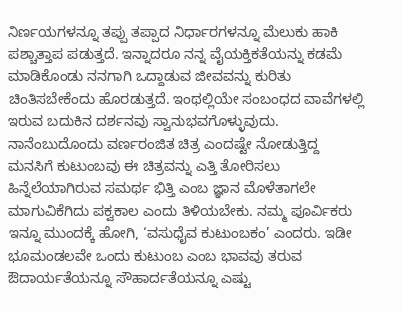ನಿರ್ಣಯಗಳನ್ನೂ ತಪ್ಪು ತಪ್ಪಾದ ನಿರ್ಧಾರಗಳನ್ನೂ ಮೆಲುಕು ಹಾಕಿ ಪಶ್ಚಾತ್ತಾಪ ಪಡುತ್ತದೆ. ಇನ್ನಾದರೂ ನನ್ನ ವೈಯಕ್ತಿಕತೆಯನ್ನು ಕಡಮೆ ಮಾಡಿಕೊಂಡು ನನಗಾಗಿ ಒದ್ದಾಡುವ ಜೀವವನ್ನು ಕುರಿತು ಚಿಂತಿಸಬೇಕೆಂದು ಹೊರಡುತ್ತದೆ. ಇಂಥಲ್ಲಿಯೇ ಸಂಬಂಧದ ವಾವೆಗಳಲ್ಲಿ ಇರುವ ಬದುಕಿನ ದರ್ಶನವು ಸ್ವಾನುಭವಗೊಳ್ಳುವುದು. ನಾನೆಂಬುದೊಂದು ವರ್ಣರಂಜಿತ ಚಿತ್ರ ಎಂದಷ್ಟೇ ನೋಡುತ್ತಿದ್ದ ಮನಸಿಗೆ ಕುಟುಂಬವು ಈ ಚಿತ್ರವನ್ನು ಎತ್ತಿ ತೋರಿಸಲು ಹಿನ್ನೆಲೆಯಾಗಿರುವ ಸಮರ್ಥ ಭಿತ್ತಿ ಎಂಬ ಜ್ಞಾನ ಮೊಳೆತಾಗಲೇ ಮಾಗುವಿಕೆಗಿದು ಪಕ್ವಕಾಲ ಎಂದು ತಿಳಿಯಬೇಕು. ನಮ್ಮ ಪೂರ್ವಿಕರು ಇನ್ನೂ ಮುಂದಕ್ಕೆ ಹೋಗಿ, ‘ವಸುಧೈವ ಕುಟುಂಬಕಂ’ ಎಂದರು. ಇಡೀ ಭೂಮಂಡಲವೇ ಒಂದು ಕುಟುಂಬ ಎಂಬ ಭಾವವು ತರುವ ಔದಾರ್ಯತೆಯನ್ನೂ ಸೌಹಾರ್ದತೆಯನ್ನೂ ಎಷ್ಟು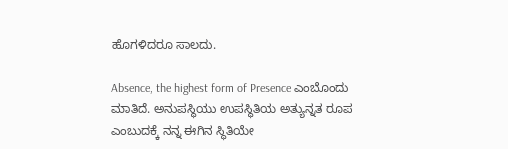ಹೊಗಳಿದರೂ ಸಾಲದು.

Absence, the highest form of Presence ಎಂಬೊಂದು ಮಾತಿದೆ. ಅನುಪಸ್ಥಿಯು ಉಪಸ್ಥಿತಿಯ ಅತ್ಯುನ್ನತ ರೂಪ ಎಂಬುದಕ್ಕೆ ನನ್ನ ಈಗಿನ ಸ್ಥಿತಿಯೇ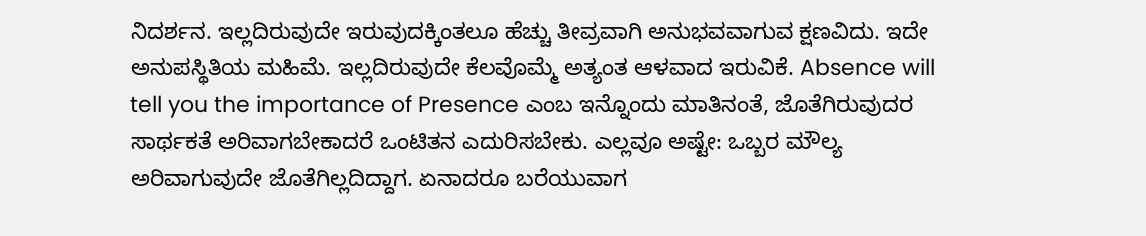ನಿದರ್ಶನ. ಇಲ್ಲದಿರುವುದೇ ಇರುವುದಕ್ಕಿಂತಲೂ ಹೆಚ್ಚು ತೀವ್ರವಾಗಿ ಅನುಭವವಾಗುವ ಕ್ಷಣವಿದು. ಇದೇ ಅನುಪಸ್ಥಿತಿಯ ಮಹಿಮೆ. ಇಲ್ಲದಿರುವುದೇ ಕೆಲವೊಮ್ಮೆ ಅತ್ಯಂತ ಆಳವಾದ ಇರುವಿಕೆ. Absence will tell you the importance of Presence ಎಂಬ ಇನ್ನೊಂದು ಮಾತಿನಂತೆ, ಜೊತೆಗಿರುವುದರ ಸಾರ್ಥಕತೆ ಅರಿವಾಗಬೇಕಾದರೆ ಒಂಟಿತನ ಎದುರಿಸಬೇಕು. ಎಲ್ಲವೂ ಅಷ್ಟೇ: ಒಬ್ಬರ ಮೌಲ್ಯ ಅರಿವಾಗುವುದೇ ಜೊತೆಗಿಲ್ಲದಿದ್ದಾಗ. ಏನಾದರೂ ಬರೆಯುವಾಗ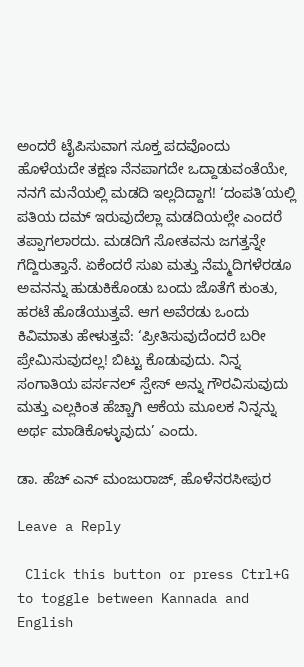ಅಂದರೆ ಟೈಪಿಸುವಾಗ ಸೂಕ್ತ ಪದವೊಂದು ಹೊಳೆಯದೇ ತಕ್ಷಣ ನೆನಪಾಗದೇ ಒದ್ದಾಡುವಂತೆಯೇ, ನನಗೆ ಮನೆಯಲ್ಲಿ ಮಡದಿ ಇಲ್ಲದಿದ್ದಾಗ! ‘ದಂಪತಿ’ಯಲ್ಲಿ ಪತಿಯ ದಮ್ ಇರುವುದೆಲ್ಲಾ ಮಡದಿಯಲ್ಲೇ ಎಂದರೆ ತಪ್ಪಾಗಲಾರದು. ಮಡದಿಗೆ ಸೋತವನು ಜಗತ್ತನ್ನೇ ಗೆದ್ದಿರುತ್ತಾನೆ. ಏಕೆಂದರೆ ಸುಖ ಮತ್ತು ನೆಮ್ಮದಿಗಳೆರಡೂ ಅವನನ್ನು ಹುಡುಕಿಕೊಂಡು ಬಂದು ಜೊತೆಗೆ ಕುಂತು, ಹರಟೆ ಹೊಡೆಯುತ್ತವೆ. ಆಗ ಅವೆರಡು ಒಂದು ಕಿವಿಮಾತು ಹೇಳುತ್ತವೆ: ‘ಪ್ರೀತಿಸುವುದೆಂದರೆ ಬರೀ ಪ್ರೇಮಿಸುವುದಲ್ಲ! ಬಿಟ್ಟು ಕೊಡುವುದು. ನಿನ್ನ ಸಂಗಾತಿಯ ಪರ್ಸನಲ್ ಸ್ಪೇಸ್ ಅನ್ನು ಗೌರವಿಸುವುದು ಮತ್ತು ಎಲ್ಲಕಿಂತ ಹೆಚ್ಚಾಗಿ ಆಕೆಯ ಮೂಲಕ ನಿನ್ನನ್ನು ಅರ್ಥ ಮಾಡಿಕೊಳ್ಳುವುದು’ ಎಂದು.

ಡಾ. ಹೆಚ್ ಎನ್ ಮಂಜುರಾಜ್, ಹೊಳೆನರಸೀಪುರ

Leave a Reply

 Click this button or press Ctrl+G to toggle between Kannada and English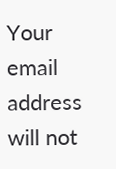Your email address will not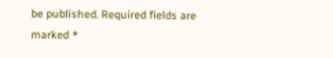be published. Required fields are marked *